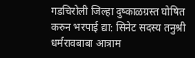गडचिरोली जिल्हा दुष्काळग्रस्त घोषित करुन भरपाई द्या: सिनेट सदस्य तनुश्री धर्मरावबाबा आत्राम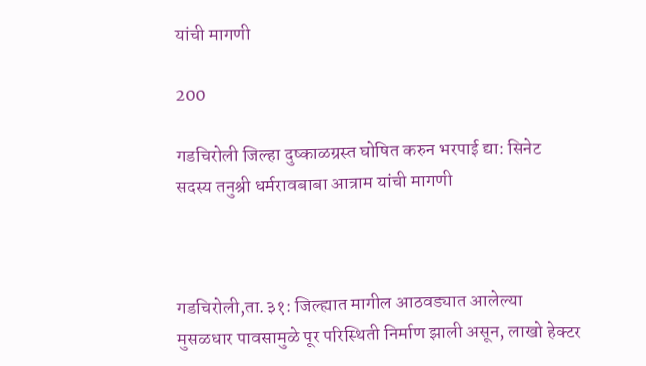यांची मागणी

200

गडचिरोली जिल्हा दुष्काळग्रस्त घोषित करुन भरपाई द्या: सिनेट सदस्य तनुश्री धर्मरावबाबा आत्राम यांची मागणी



गडचिरोली,ता.३१: जिल्ह्यात मागील आठवड्यात आलेल्या मुसळधार पावसामुळे पूर परिस्थिती निर्माण झाली असून, लाखो हेक्टर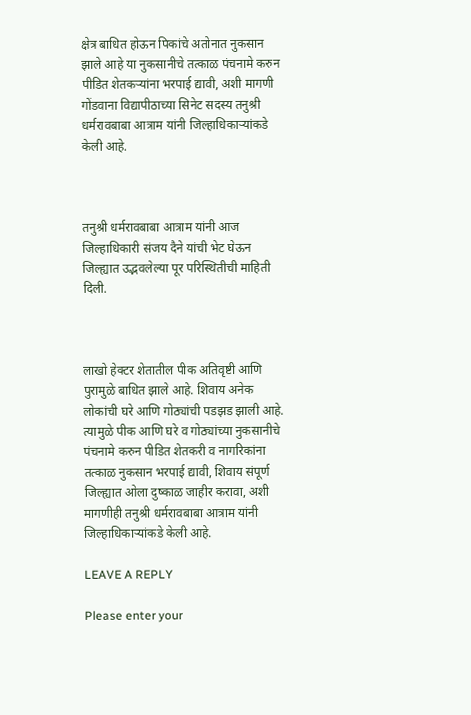क्षेत्र बाधित होऊन पिकांचे अतोनात नुकसान झाले आहे या नुकसानीचे तत्काळ पंचनामे करुन पीडित शेतकऱ्यांना भरपाई द्यावी, अशी मागणी गोंडवाना विद्यापीठाच्या सिनेट सदस्य तनुश्री धर्मरावबाबा आत्राम यांनी जिल्हाधिकाऱ्यांकडे केली आहे.



तनुश्री धर्मरावबाबा आत्राम यांनी आज जिल्हाधिकारी संजय दैने यांची भेट घेऊन जिल्ह्यात उद्भवलेल्या पूर परिस्थितीची माहिती दिली.



लाखो हेक्टर शेतातील पीक अतिवृष्टी आणि पुरामुळे बाधित झाले आहे. शिवाय अनेक लोकांची घरे आणि गोठ्यांची पडझड झाली आहे. त्यामुळे पीक आणि घरे व गोठ्यांच्या नुकसानीचे पंचनामे करुन पीडित शेतकरी व नागरिकांना तत्काळ नुकसान भरपाई द्यावी, शिवाय संपूर्ण जिल्ह्यात ओला दुष्काळ जाहीर करावा, अशी मागणीही तनुश्री धर्मरावबाबा आत्राम यांनी जिल्हाधिकाऱ्यांकडे केली आहे.

LEAVE A REPLY

Please enter your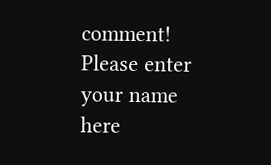comment!
Please enter your name here